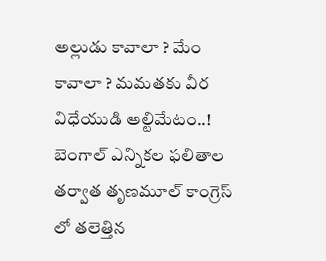అల్లుడు కావాలా ? మేం కావాలా ? మమతకు వీర విధేయుడి అల్టిమేటం..!
బెంగాల్ ఎన్నికల ఫలితాల తర్వాత తృణమూల్ కాంగ్రెస్ లో తలెత్తిన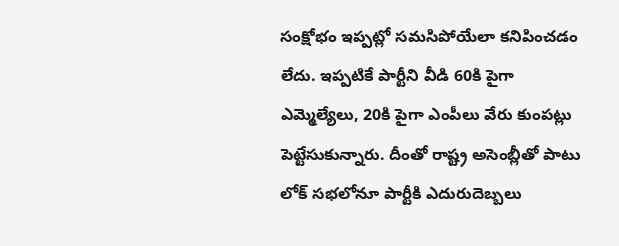సంక్షోభం ఇప్పట్లో సమసిపోయేలా కనిపించడం లేదు. ఇప్పటికే పార్టీని వీడి 60కి పైగా ఎమ్మెల్యేలు, 20కి పైగా ఎంపీలు వేరు కుంపట్లు పెట్టేసుకున్నారు. దీంతో రాష్ట్ర అసెంబ్లీతో పాటు లోక్ సభలోనూ పార్టీకి ఎదురుదెబ్బలు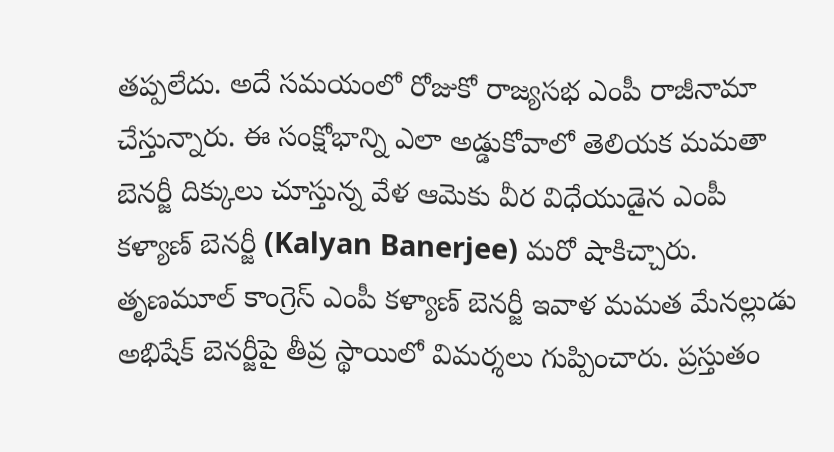తప్పలేదు. అదే సమయంలో రోజుకో రాజ్యసభ ఎంపీ రాజీనామా చేస్తున్నారు. ఈ సంక్షోభాన్ని ఎలా అడ్డుకోవాలో తెలియక మమతా బెనర్జీ దిక్కులు చూస్తున్న వేళ ఆమెకు వీర విధేయుడైన ఎంపీ కళ్యాణ్ బెనర్జీ (Kalyan Banerjee) మరో షాకిచ్చారు.
తృణమూల్ కాంగ్రెస్ ఎంపీ కళ్యాణ్ బెనర్జీ ఇవాళ మమత మేనల్లుడు అభిషేక్ బెనర్జీపై తీవ్ర స్థాయిలో విమర్శలు గుప్పించారు. ప్రస్తుతం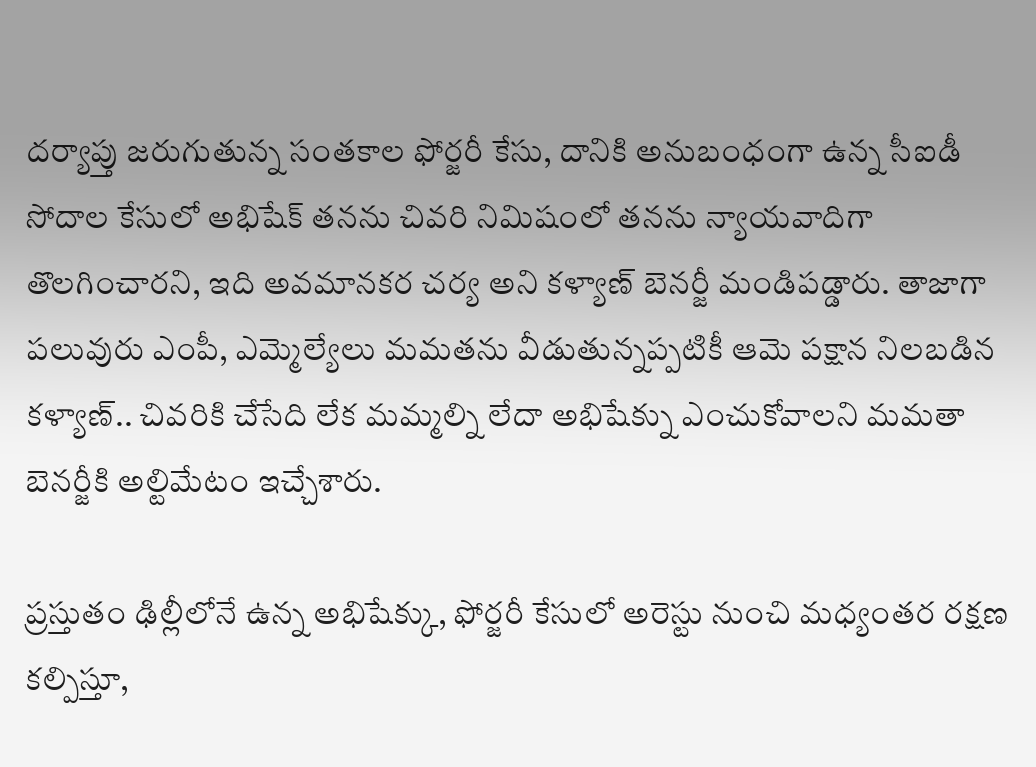దర్యాప్తు జరుగుతున్న సంతకాల ఫోర్జరీ కేసు, దానికి అనుబంధంగా ఉన్న సీఐడీ సోదాల కేసులో అభిషేక్ తనను చివరి నిమిషంలో తనను న్యాయవాదిగా తొలగించారని, ఇది అవమానకర చర్య అని కళ్యాణ్ బెనర్జీ మండిపడ్డారు. తాజాగా పలువురు ఎంపీ, ఎమ్మెల్యేలు మమతను వీడుతున్నప్పటికీ ఆమె పక్షాన నిలబడిన కళ్యాణ్.. చివరికి చేసేది లేక మమ్మల్ని లేదా అభిషేక్ను ఎంచుకోవాలని మమతా బెనర్జీకి అల్టిమేటం ఇచ్చేశారు.

ప్రస్తుతం ఢిల్లీలోనే ఉన్న అభిషేక్కు, ఫోర్జరీ కేసులో అరెస్టు నుంచి మధ్యంతర రక్షణ కల్పిస్తూ,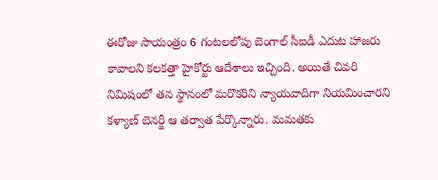ఈరోజు సాయంత్రం 6 గంటలలోపు బెంగాల్ సీఐడీ ఎదుట హాజరు కావాలని కలకత్తా హైకోర్టు ఆదేశాలు ఇచ్చింది. అయితే చివరి నిమిషంలో తన స్థానంలో మరొకరిని న్యాయవాదిగా నియమించారని కళ్యాణ్ బెనర్జీ ఆ తర్వాత పేర్కొన్నారు. మమతకు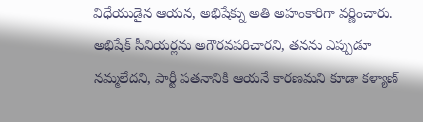విధేయుడైన ఆయన, అభిషేక్ను అతి అహంకారిగా వర్ణించారు. అభిషేక్ సీనియర్లను అగౌరవపరిచారని, తనను ఎప్పుడూ నమ్మలేదని, పార్టీ పతనానికి ఆయనే కారణమని కూడా కళ్యాణ్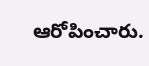ఆరోపించారు.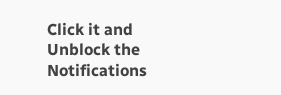Click it and Unblock the Notifications